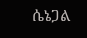ሴኔጋል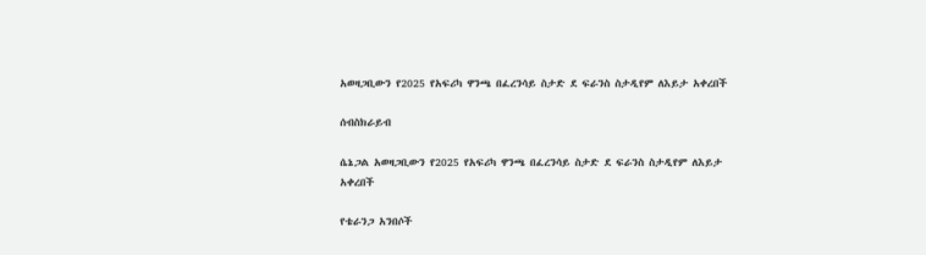አወዛጋቢውን የ2025 የአፍሪካ ዋንጫ በፈረንሳይ ስታድ ደ ፍራንስ ስታዲየም ለእይታ አቀረበች

ሰብስክራይብ

ሴኔጋል አወዛጋቢውን የ2025 የአፍሪካ ዋንጫ በፈረንሳይ ስታድ ደ ፍራንስ ስታዲየም ለእይታ አቀረበች

የቴራንጋ አንበሶች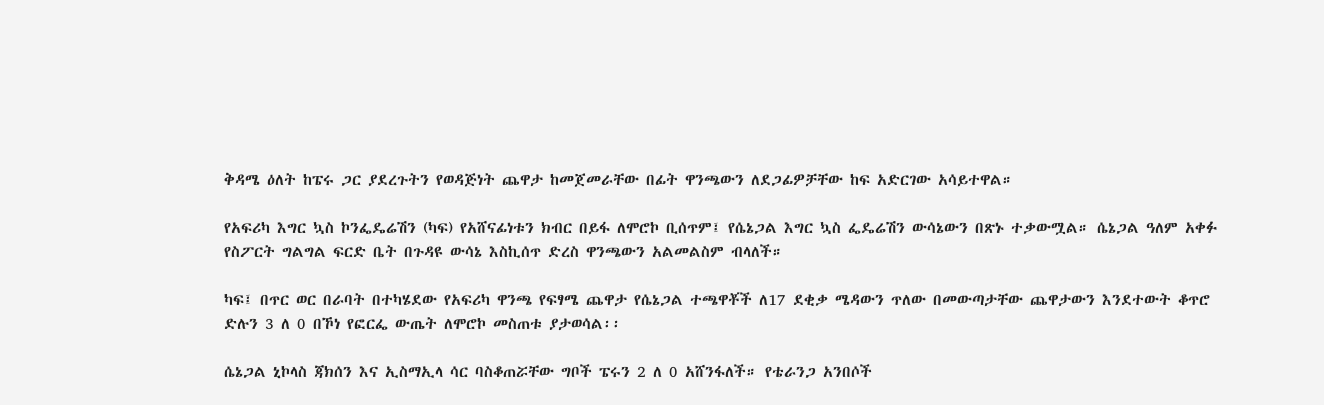ቅዳሜ ዕለት ከፔሩ ጋር ያደረጉትን የወዳጅነት ጨዋታ ከመጀመራቸው በፊት ዋንጫውን ለደጋፊዎቻቸው ከፍ አድርገው አሳይተዋል።

የአፍሪካ እግር ኳስ ኮንፌዴሬሽን (ካፍ) የአሸናፊነቱን ክብር በይፋ ለሞሮኮ ቢሰጥም፤ የሴኔጋል እግር ኳስ ፌዴሬሽን ውሳኔውን በጽኑ ተቃውሟል። ሴኔጋል ዓለም አቀፉ የስፖርት ግልግል ፍርድ ቤት በጉዳዩ ውሳኔ እስኪሰጥ ድረስ ዋንጫውን አልመልስም ብላለች።

ካፍ፤ በጥር ወር በራባት በተካሄደው የአፍሪካ ዋንጫ የፍፃሜ ጨዋታ የሴኔጋል ተጫዋቾች ለ17 ደቂቃ ሜዳውን ጥለው በመውጣታቸው ጨዋታውን እንደተውት ቆጥሮ ድሉን 3 ለ 0 በኾነ የፎርፌ ውጤት ለሞሮኮ መስጠቱ ያታወሳል፡፡

ሴኔጋል ኒኮላስ ጃክሰን እና ኢስማኢላ ሳር ባስቆጠሯቸው ግቦች ፔሩን 2 ለ 0 አሸንፋለች። የቴራንጋ አንበሶች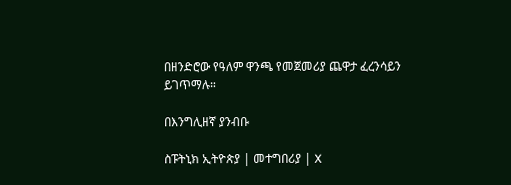በዘንድሮው የዓለም ዋንጫ የመጀመሪያ ጨዋታ ፈረንሳይን ይገጥማሉ።

በእንግሊዘኛ ያንብቡ

ስፑትኒክ ኢትዮጵያ | መተግበሪያ | X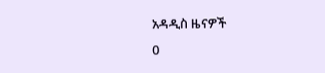አዳዲስ ዜናዎች
0